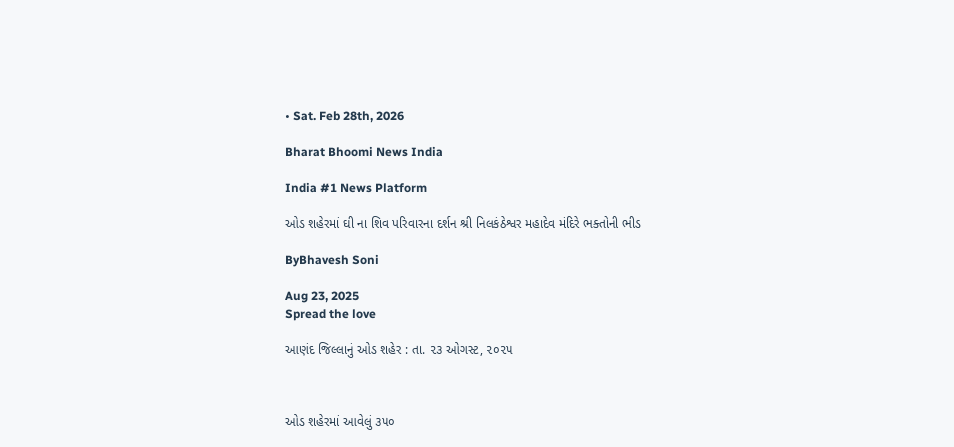• Sat. Feb 28th, 2026

Bharat Bhoomi News India

India #1 News Platform

ઓડ શહેરમાં ઘી ના શિવ પરિવારના દર્શન શ્રી નિલકંઠેશ્વર મહાદેવ મંદિરે ભક્તોની ભીડ

ByBhavesh Soni

Aug 23, 2025
Spread the love

આણંદ જિલ્લાનું ઓડ શહેર : તા. ૨૩ ઓગસ્ટ, ૨૦૨૫



ઓડ શહેરમાં આવેલું ૩૫૦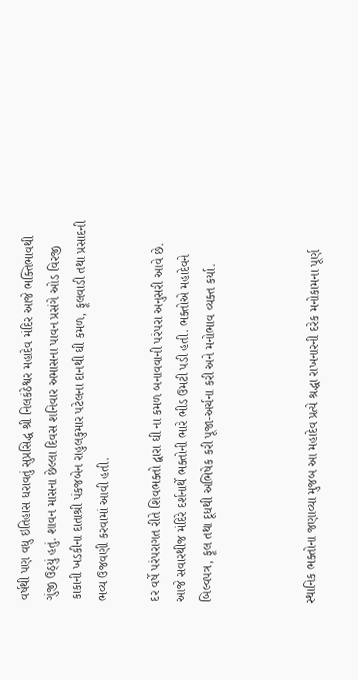વર્ષથી પણ વધુ ઇતિહાસ ધરાવતું સુપ્રસિદ્ધ શ્રી નિલકંઠેશ્વર મહાદેવ મંદિર આજે ભક્તિભાવથી ગુંજી ઉઠ્યું હતું. શાવન માસના છેલ્લા દિવસ શનિવાર અમાસના પાવન પ્રસંગે ઓડ વિરજી કાકાની ખડકીના દાતાશ્રી પંકજબેન રાહુલકુમાર પટેલના દાનથી ઘી કમળ, ફૂલવાડી તથા પ્રસાદની ભવ્ય ઉજવણી કરવામાં આવી હતી.

દર વર્ષે પરંપરાગત રીતે શિવભક્તો દ્વારા ઘી ના કમળ બનાવવાની પરંપરા અનુસરી આવે છે. આજે સવારથીજ મંદિરે દર્શનાર્થે ભક્તોની ભારે ભીડ ઉમટી પડી હતી. ભક્તોએ મહાદેવને બિલ્વપત્ર, ફૂલ તથા દૂધથી અભિષેક કરી પૂજા-અર્ચના કરી અને મનોભાવ વ્યક્ત કર્યા.



સ્થાનિક ભક્તોના જણાવ્યા મુજબ આ મહાદેવ પ્રત્યે શ્રદ્ધા રાખનારની દરેક મનોકામના પૂર્ણ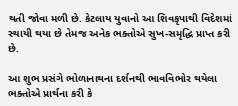થતી જોવા મળી છે. કેટલાય યુવાનો આ શિવકૃપાથી વિદેશમાં સ્થાયી થયા છે તેમજ અનેક ભક્તોએ સુખ-સમૃદ્ધિ પ્રાપ્ત કરી છે.

આ શુભ પ્રસંગે ભોળાનાથના દર્શનથી ભાવવિભોર થયેલા ભક્તોએ પ્રાર્થના કરી કે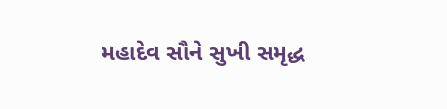મહાદેવ સૌને સુખી સમૃદ્ધ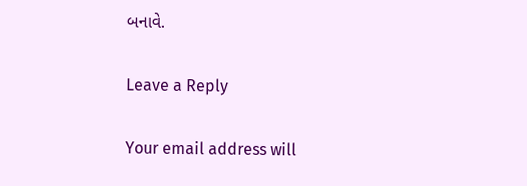બનાવે.

Leave a Reply

Your email address will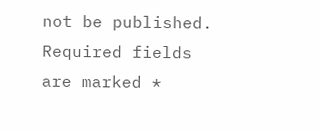not be published. Required fields are marked *